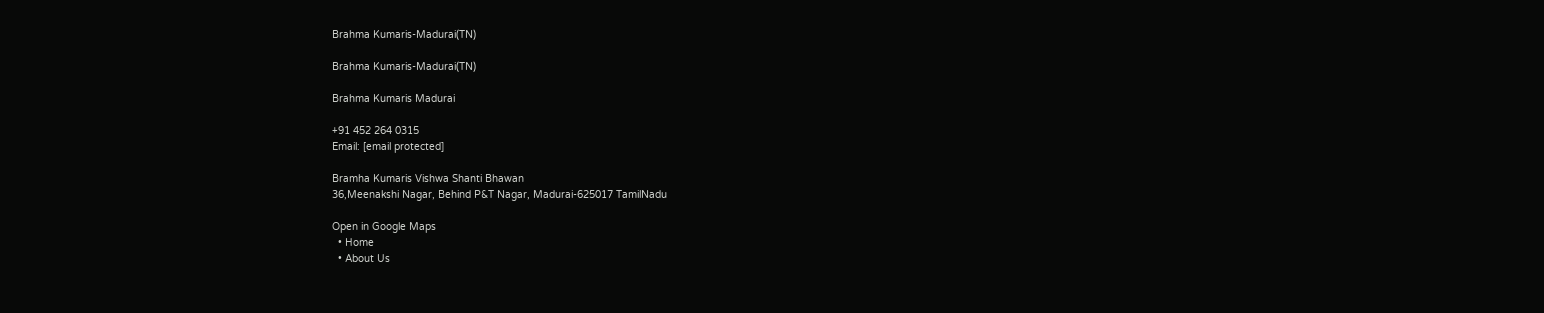Brahma Kumaris-Madurai(TN)

Brahma Kumaris-Madurai(TN)

Brahma Kumaris Madurai

+91 452 264 0315
Email: [email protected]

Bramha Kumaris Vishwa Shanti Bhawan
36,Meenakshi Nagar, Behind P&T Nagar, Madurai-625017 TamilNadu

Open in Google Maps
  • Home
  • About Us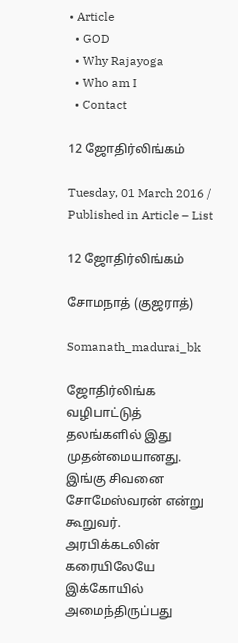• Article
  • GOD
  • Why Rajayoga
  • Who am I
  • Contact

12 ஜோதிர்லிங்கம்

Tuesday, 01 March 2016 / Published in Article – List

12 ஜோதிர்லிங்கம்

சோமநாத் (குஜராத்)

Somanath_madurai_bk

ஜோதிர்லிங்க வழிபாட்டுத் தலங்களில் இது முதன்மையானது. இங்கு சிவனை சோமேஸ்வரன் என்று கூறுவர். அரபிக்கடலின் கரையிலேயே இக்கோயில் அமைந்திருப்பது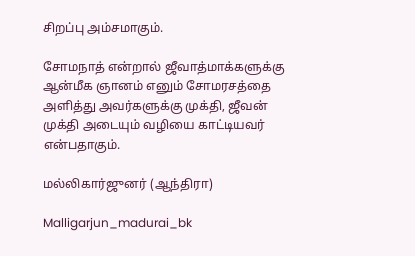சிறப்பு அம்சமாகும்.

சோமநாத் என்றால் ஜீவாத்மாக்களுக்கு ஆன்மீக ஞானம் எனும் சோமரசத்தை அளித்து அவர்களுக்கு முக்தி, ஜீவன் முக்தி அடையும் வழியை காட்டியவர் என்பதாகும்.

மல்லிகார்ஜுனர் (ஆந்திரா)

Malligarjun_madurai_bk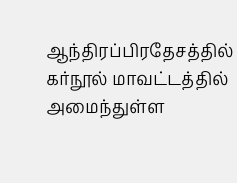ஆந்திரப்பிரதேசத்தில் கர்நூல் மாவட்டத்தில் அமைந்துள்ள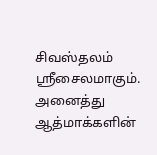சிவஸ்தலம் ஸ்ரீசைலமாகும். அனைத்து ஆத்மாக்களின்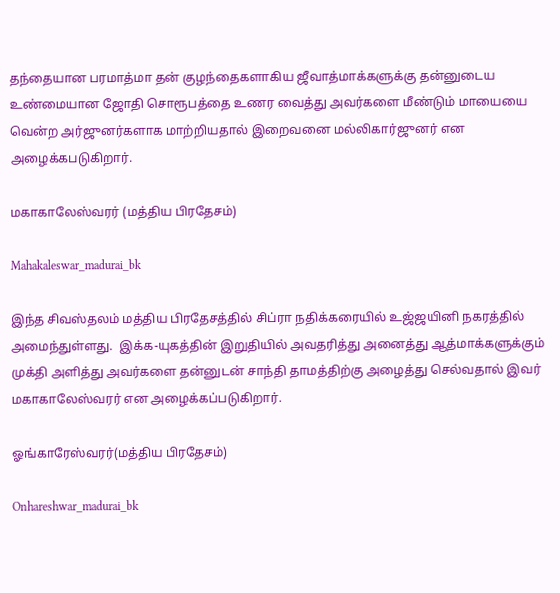தந்தையான பரமாத்மா தன் குழந்தைகளாகிய ஜீவாத்மாக்களுக்கு தன்னுடைய உண்மையான ஜோதி சொரூபத்தை உணர வைத்து அவர்களை மீண்டும் மாயையை வென்ற அர்ஜுனர்களாக மாற்றியதால் இறைவனை மல்லிகார்ஜுனர் என அழைக்கபடுகிறார்.

மகாகாலேஸ்வரர் (மத்திய பிரதேசம்)

Mahakaleswar_madurai_bk

இந்த சிவஸ்தலம் மத்திய பிரதேசத்தில் சிப்ரா நதிக்கரையில் உஜ்ஜயினி நகரத்தில்  அமைந்துள்ளது.  இக்க-யுகத்தின் இறுதியில் அவதரித்து அனைத்து ஆத்மாக்களுக்கும் முக்தி அளித்து அவர்களை தன்னுடன் சாந்தி தாமத்திற்கு அழைத்து செல்வதால் இவர் மகாகாலேஸ்வரர் என அழைக்கப்படுகிறார்.

ஓங்காரேஸ்வரர்(மத்திய பிரதேசம்)

Onhareshwar_madurai_bk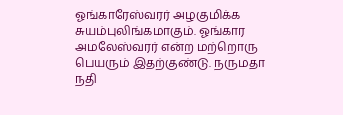ஓங்காரேஸ்வரர் அழகுமிக்க சுயம்புலிங்கமாகும். ஓங்கார அமலேஸ்வரர் என்ற மற்றொரு பெயரும் இதற்குண்டு. நருமதா நதி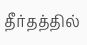தீர்தத்தில்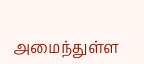அமைந்துள்ள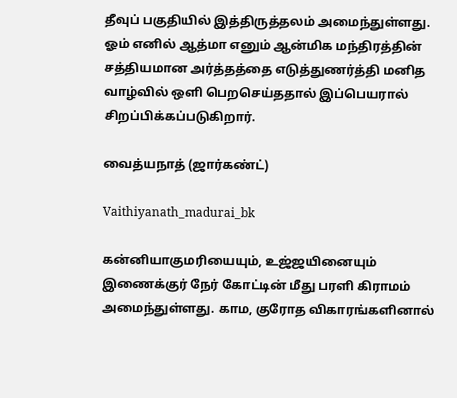தீவுப் பகுதியில் இத்திருத்தலம் அமைந்துள்ளது. ஓம் எனில் ஆத்மா எனும் ஆன்மிக மந்திரத்தின் சத்தியமான அர்த்தத்தை எடுத்துணர்த்தி மனித வாழ்வில் ஒளி பெறசெய்ததால் இப்பெயரால் சிறப்பிக்கப்படுகிறார்.

வைத்யநாத் (ஜார்கண்ட்)

Vaithiyanath_madurai_bk

கன்னியாகுமரியையும், உஜ்ஜயினையும் இணைக்குர் நேர் கோட்டின் மீது பரளி கிராமம் அமைந்துள்ளது. காம, குரோத விகாரங்களினால்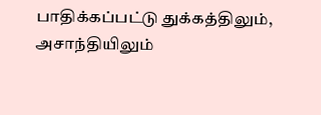பாதிக்கப்பட்டு துக்கத்திலும், அசாந்தியிலும்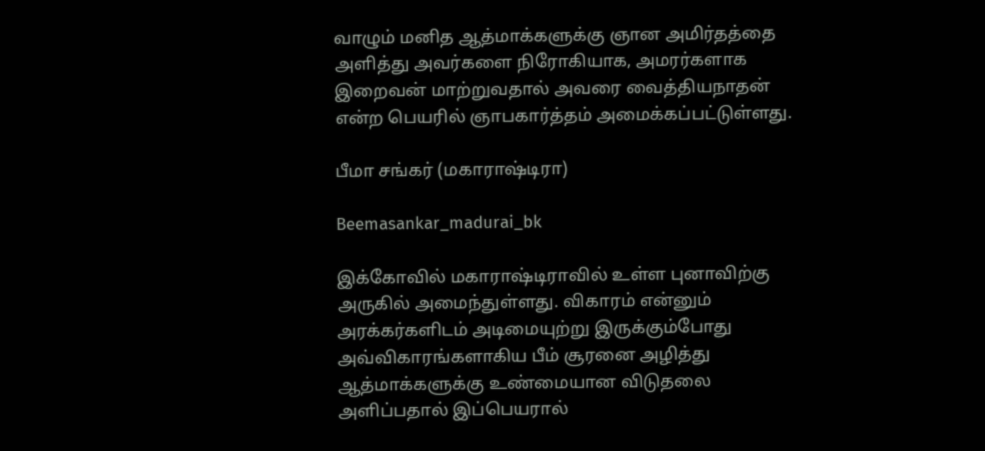வாழும் மனித ஆத்மாக்களுக்கு ஞான அமிர்தத்தை அளித்து அவர்களை நிரோகியாக, அமரர்களாக இறைவன் மாற்றுவதால் அவரை வைத்தியநாதன் என்ற பெயரில் ஞாபகார்த்தம் அமைக்கப்பட்டுள்ளது.

பீமா சங்கர் (மகாராஷ்டிரா)

Beemasankar_madurai_bk

இக்கோவில் மகாராஷ்டிராவில் உள்ள புனாவிற்கு அருகில் அமைந்துள்ளது. விகாரம் என்னும் அரக்கர்களிடம் அடிமையுற்று இருக்கும்போது அவ்விகாரங்களாகிய பீம் சூரனை அழித்து ஆத்மாக்களுக்கு உண்மையான விடுதலை அளிப்பதால் இப்பெயரால்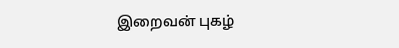இறைவன் புகழ்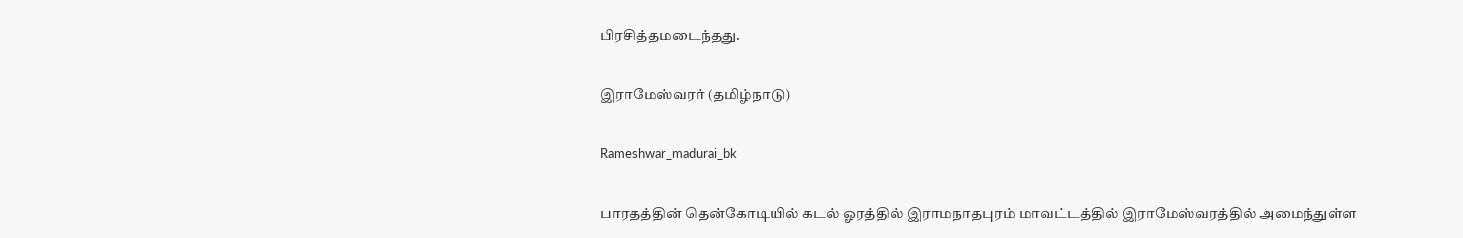பிரசித்தமடைந்தது.

இராமேஸ்வரர் (தமிழ்நாடு)

Rameshwar_madurai_bk

பாரதத்தின் தென்கோடியில் கடல் ஓரத்தில் இராமநாதபுரம் மாவட்டத்தில் இராமேஸ்வரத்தில் அமைந்துள்ள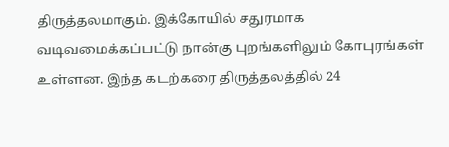திருத்தலமாகும். இக்கோயில் சதுரமாக வடிவமைக்கப்பட்டு நான்கு புறங்களிலும் கோபுரங்கள் உள்ளன. இந்த கடற்கரை திருத்தலத்தில் 24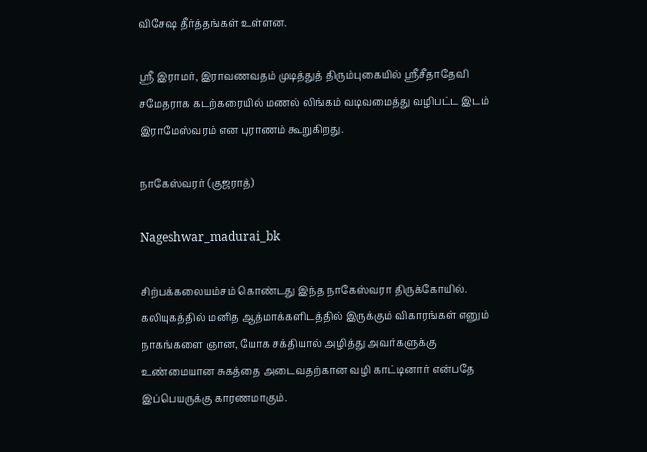விசேஷ தீர்த்தங்கள் உள்ளன.

ஸ்ரீ இராமர், இராவணவதம் முடித்துத் திரும்புகையில் ஸ்ரீசீதாதேவி சமேதராக கடற்கரையில் மணல் லிங்கம் வடிவமைத்து வழிபட்ட இடம் இராமேஸ்வரம் என புராணம் கூறுகிறது.

நாகேஸ்வரர் (குஜராத்)

Nageshwar_madurai_bk

சிற்பக்கலையம்சம் கொண்டது இந்த நாகேஸ்வரா திருக்கோயில். கலியுகத்தில் மனித ஆத்மாக்களிடத்தில் இருக்கும் விகாரங்கள் எனும் நாகங்களை ஞான, யோக சக்தியால் அழித்து அவர்களுக்கு உண்மையான சுகத்தை அடைவதற்கான வழி காட்டினார் என்பதே இப்பெயருக்கு காரணமாகும்.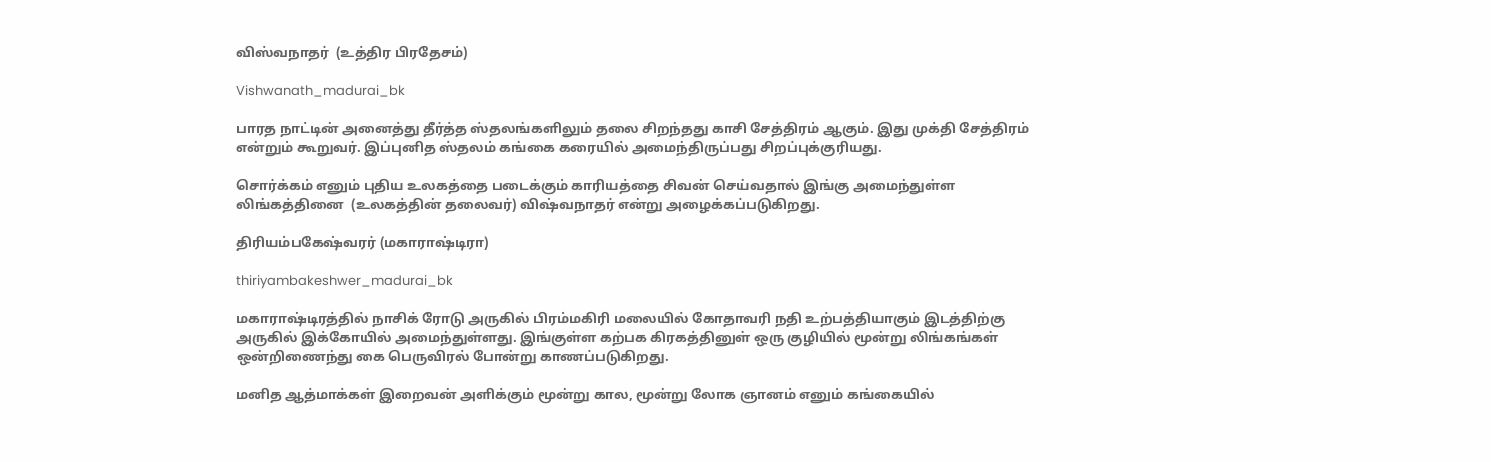விஸ்வநாதர்  (உத்திர பிரதேசம்)

Vishwanath_madurai_bk

பாரத நாட்டின் அனைத்து தீர்த்த ஸ்தலங்களிலும் தலை சிறந்தது காசி சேத்திரம் ஆகும். இது முக்தி சேத்திரம் என்றும் கூறுவர். இப்புனித ஸ்தலம் கங்கை கரையில் அமைந்திருப்பது சிறப்புக்குரியது.

சொர்க்கம் எனும் புதிய உலகத்தை படைக்கும் காரியத்தை சிவன் செய்வதால் இங்கு அமைந்துள்ள லிங்கத்தினை  (உலகத்தின் தலைவர்) விஷ்வநாதர் என்று அழைக்கப்படுகிறது.

திரியம்பகேஷ்வரர் (மகாராஷ்டிரா)

thiriyambakeshwer_madurai_bk

மகாராஷ்டிரத்தில் நாசிக் ரோடு அருகில் பிரம்மகிரி மலையில் கோதாவரி நதி உற்பத்தியாகும் இடத்திற்கு அருகில் இக்கோயில் அமைந்துள்ளது. இங்குள்ள கற்பக கிரகத்தினுள் ஒரு குழியில் மூன்று லிங்கங்கள் ஒன்றிணைந்து கை பெருவிரல் போன்று காணப்படுகிறது.

மனித ஆத்மாக்கள் இறைவன் அளிக்கும் மூன்று கால, மூன்று லோக ஞானம் எனும் கங்கையில்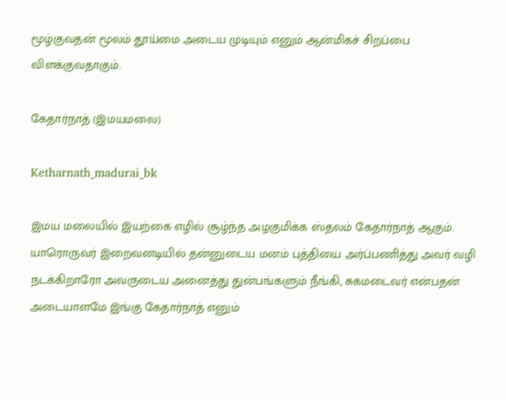மூழ்குவதன் மூலம் தூய்மை அடைய முடியும் எனும் ஆன்மிகச் சிறப்பை விளக்குவதாகும்.

கேதார்நாத் (இமயமலை)

Ketharnath_madurai_bk

இமய மலையில் இயற்கை எழில் சூழ்ந்த அழகுமிக்க ஸ்தலம் கேதார்நாத் ஆகும். யாரொருவர் இறைவனடியில் தன்னுடைய மனம் புத்தியை அர்ப்பணித்து அவர் வழி நடக்கிறாரோ அவருடைய அனைத்து துன்பங்களும் நீங்கி, சுகமடைவர் என்பதன் அடையாளமே இங்கு கேதார்நாத் எனும்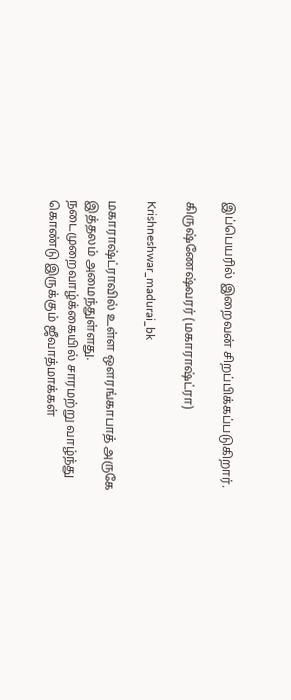இப்பெயரில் இறைவன் சிறப்பிக்கப்படுகிறார்.

கிருஷ்ணேஷ்வரர் (மகாராஷ்ட்ரா)

Krishneshwar_madurai_bk

மகாராஷ்ட்ராவில் உள்ள ஒளரங்காபாத் அருகே இத்தலம் அமைந்துள்ளது. நடைமுறைவாழ்க்கையில் சாரமற்று வாழ்ந்து கொண்டு இருக்கும் ஜீவாத்மாக்கள்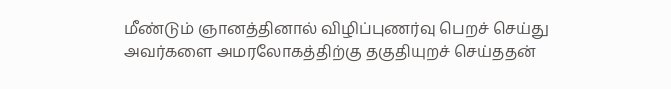மீண்டும் ஞானத்தினால் விழிப்புணர்வு பெறச் செய்து அவர்களை அமரலோகத்திற்கு தகுதியுறச் செய்ததன்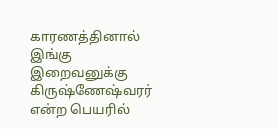காரணத்தினால் இங்கு இறைவனுக்கு கிருஷ்ணேஷ்வரர் என்ற பெயரில்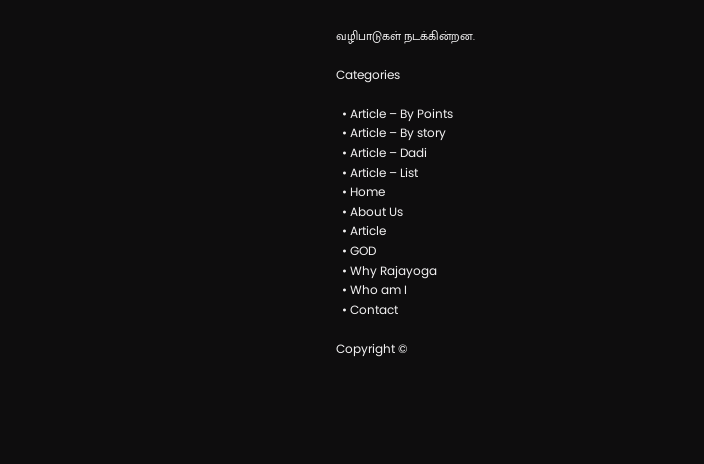வழிபாடுகள் நடக்கின்றன.

Categories

  • Article – By Points
  • Article – By story
  • Article – Dadi
  • Article – List
  • Home
  • About Us
  • Article
  • GOD
  • Why Rajayoga
  • Who am I
  • Contact

Copyright ©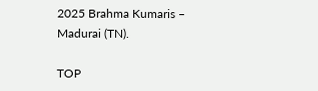2025 Brahma Kumaris – Madurai (TN).

TOP